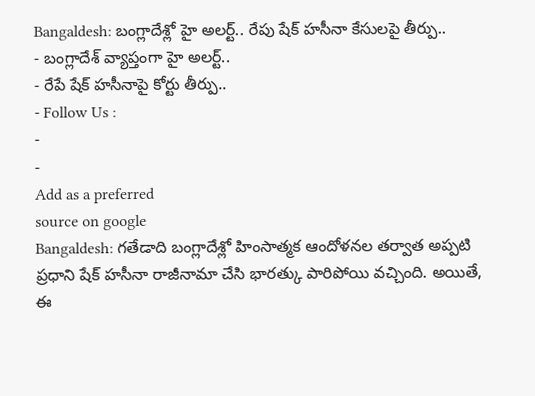Bangaldesh: బంగ్లాదేశ్లో హై అలర్ట్.. రేపు షేక్ హసీనా కేసులపై తీర్పు..
- బంగ్లాదేశ్ వ్యాప్తంగా హై అలర్ట్..
- రేపే షేక్ హసీనాపై కోర్టు తీర్పు..
- Follow Us :
-
-
Add as a preferred
source on google
Bangaldesh: గతేడాది బంగ్లాదేశ్లో హింసాత్మక ఆందోళనల తర్వాత అప్పటి ప్రధాని షేక్ హసీనా రాజీనామా చేసి భారత్కు పారిపోయి వచ్చింది. అయితే, ఈ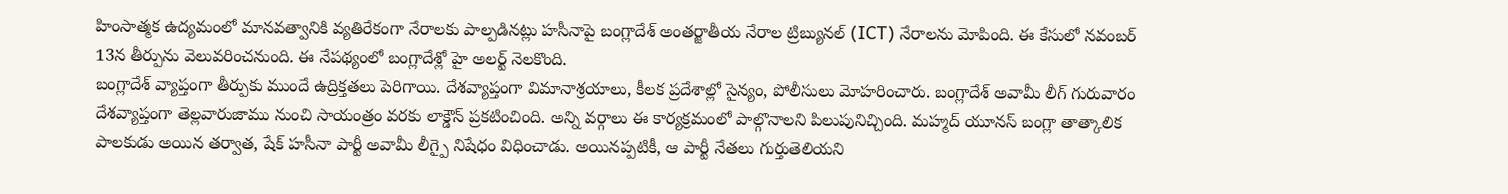హింసాత్మక ఉద్యమంలో మానవత్వానికి వ్యతిరేకంగా నేరాలకు పాల్పడినట్లు హసీనాపై బంగ్లాదేశ్ అంతర్జాతీయ నేరాల ట్రిబ్యునల్ (ICT) నేరాలను మోపింది. ఈ కేసులో నవంబర్ 13న తీర్పును వెలువరించనుంది. ఈ నేపథ్యంలో బంగ్లాదేశ్లో హై అలర్ట్ నెలకొంది.
బంగ్లాదేశ్ వ్యాప్తంగా తీర్పుకు ముందే ఉద్రిక్తతలు పెరిగాయి. దేశవ్యాప్తంగా విమానాశ్రయాలు, కీలక ప్రదేశాల్లో సైన్యం, పోలీసులు మోహరించారు. బంగ్లాదేశ్ అవామీ లీగ్ గురువారం దేశవ్యాప్తంగా తెల్లవారుజాము నుంచి సాయంత్రం వరకు లాక్డౌన్ ప్రకటించింది. అన్ని వర్గాలు ఈ కార్యక్రమంలో పాల్గొనాలని పిలుపునిచ్చింది. మహ్మద్ యూనస్ బంగ్లా తాత్కాలిక పాలకుడు అయిన తర్వాత, షేక్ హసీనా పార్టీ అవామీ లీగ్పై నిషేధం విధించాడు. అయినప్పటికీ, ఆ పార్టీ నేతలు గుర్తుతెలియని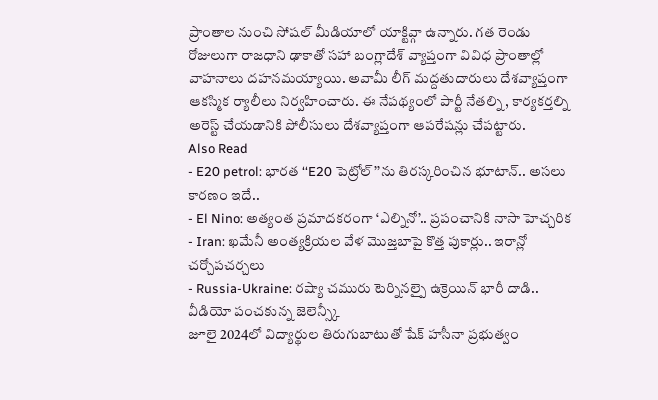ప్రాంతాల నుంచి సోషల్ మీడియాలో యాక్టివ్గా ఉన్నారు. గత రెండు రోజులుగా రాజధాని ఢాకాతో సహా బంగ్లాదేశ్ వ్యాప్తంగా వివిధ ప్రాంతాల్లో వాహనాలు దహనమయ్యాయి. అవామీ లీగ్ మద్దతుదారులు దేశవ్యాప్తంగా ఆకస్మిక ర్యాలీలు నిర్వహించారు. ఈ నేపథ్యంలో పార్టీ నేతల్ని, కార్యకర్తల్ని అరెస్ట్ చేయడానికి పోలీసులు దేశవ్యాప్తంగా ఆపరేషన్లు చేపట్టారు.
Also Read
- E20 petrol: భారత ‘‘E20 పెట్రోల్’’ను తిరస్కరించిన భూటాన్.. అసలు కారణం ఇదే..
- El Nino: అత్యంత ప్రమాదకరంగా ‘ఎల్నినో’.. ప్రపంచానికి నాసా హెచ్చరిక
- Iran: ఖమేనీ అంత్యక్రియల వేళ మొజ్తబాపై కొత్త పుకార్లు.. ఇరాన్లో చర్చోపచర్చలు
- Russia-Ukraine: రష్యా చమురు టెర్నినల్పై ఉక్రెయిన్ భారీ దాడి.. వీడియో పంచకున్న జెలెన్స్కీ
జూలై 2024లో విద్యార్థుల తిరుగుబాటుతో షేక్ హసీనా ప్రభుత్వం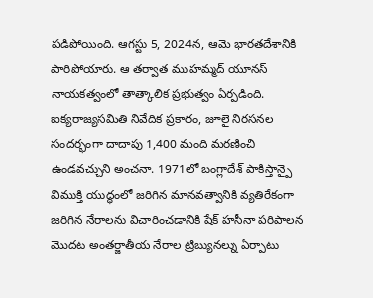పడిపోయింది. ఆగస్టు 5, 2024న, ఆమె భారతదేశానికి పారిపోయారు. ఆ తర్వాత ముహమ్మద్ యూనస్ నాయకత్వంలో తాత్కాలిక ప్రభుత్వం ఏర్పడింది. ఐక్యరాజ్యసమితి నివేదిక ప్రకారం, జూలై నిరసనల సందర్భంగా దాదాపు 1,400 మంది మరణించి ఉండవచ్చుని అంచనా. 1971లో బంగ్లాదేశ్ పాకిస్తాన్పై విముక్తి యుద్ధంలో జరిగిన మానవత్వానికి వ్యతిరేకంగా జరిగిన నేరాలను విచారించడానికి షేక్ హసీనా పరిపాలన మొదట అంతర్జాతీయ నేరాల ట్రిబ్యునల్ను ఏర్పాటు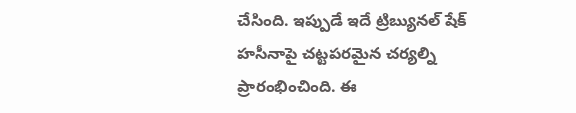చేసింది. ఇప్పుడే ఇదే ట్రిబ్యునల్ షేక్ హసీనాపై చట్టపరమైన చర్యల్ని ప్రారంభించింది. ఈ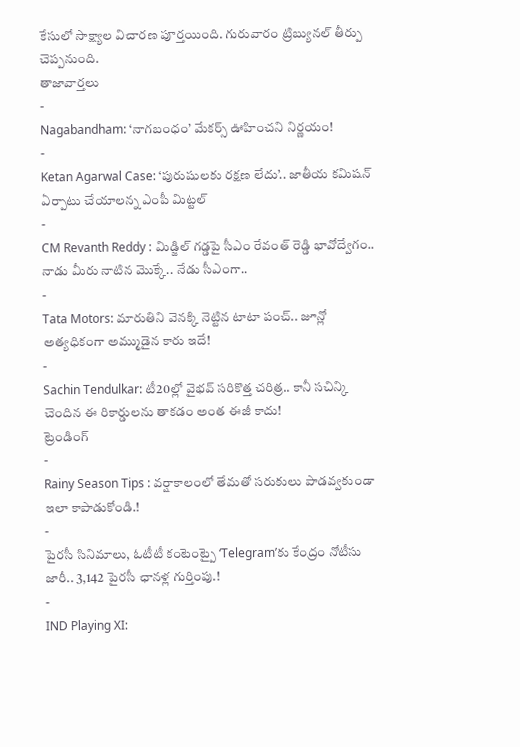కేసులో సాక్ష్యాల విచారణ పూర్తయింది. గురువారం ట్రిబ్యునల్ తీర్పు చెప్పనుంది.
తాజావార్తలు
-
Nagabandham: ‘నాగబంధం’ మేకర్స్ ఊహించని నిర్ణయం!
-
Ketan Agarwal Case: ‘పురుషులకు రక్షణ లేదు’.. జాతీయ కమిషన్ ఏర్పాటు చేయాలన్న ఎంపీ మిట్టల్
-
CM Revanth Reddy : మిడ్జిల్ గడ్డపై సీఎం రేవంత్ రెడ్డి భావోద్వేగం.. నాడు మీరు నాటిన మొక్కే.. నేడు సీఎంగా..
-
Tata Motors: మారుతిని వెనక్కి నెట్టిన టాటా పంచ్.. జూన్లో అత్యధికంగా అమ్ముడైన కారు ఇదే!
-
Sachin Tendulkar: టీ20ల్లో వైభవ్ సరికొత్త చరిత్ర.. కానీ సచిన్కి చెందిన ఈ రికార్డులను తాకడం అంత ఈజీ కాదు!
ట్రెండింగ్
-
Rainy Season Tips : వర్షాకాలంలో తేమతో సరుకులు పాడవ్వకుండా ఇలా కాపాడుకోండి.!
-
పైరసీ సినిమాలు, ఓటీటీ కంటెంట్పై ‘Telegram’కు కేంద్రం నోటీసు జారీ.. 3,142 పైరసీ ఛానళ్ల గుర్తింపు.!
-
IND Playing XI: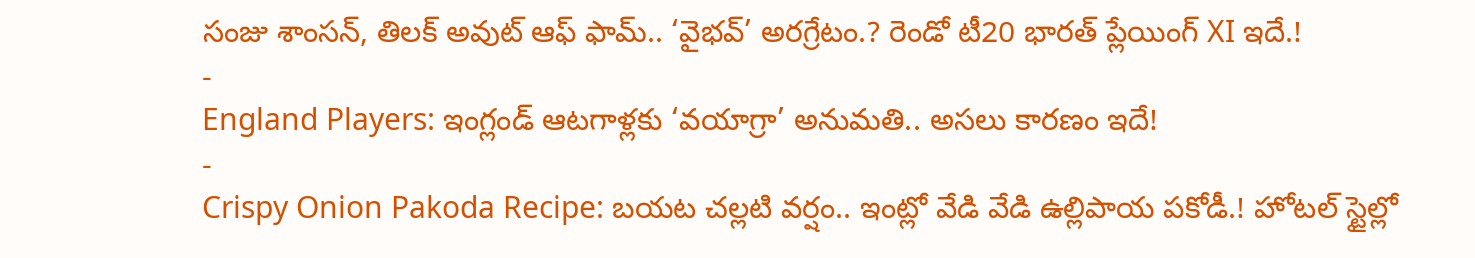సంజు శాంసన్, తిలక్ అవుట్ ఆఫ్ ఫామ్.. ‘వైభవ్’ అరగ్రేటం.? రెండో టీ20 భారత్ ప్లేయింగ్ XI ఇదే.!
-
England Players: ఇంగ్లండ్ ఆటగాళ్లకు ‘వయాగ్రా’ అనుమతి.. అసలు కారణం ఇదే!
-
Crispy Onion Pakoda Recipe: బయట చల్లటి వర్షం.. ఇంట్లో వేడి వేడి ఉల్లిపాయ పకోడీ.! హోటల్ స్టైల్లో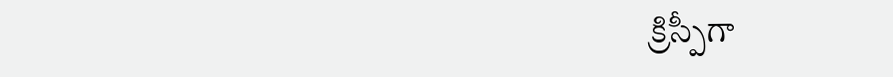క్రిస్పీగా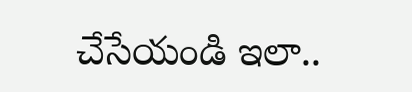చేసేయండి ఇలా..